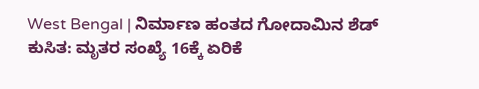West Bengal | ನಿರ್ಮಾಣ ಹಂತದ ಗೋದಾಮಿನ ಶೆಡ್ ಕುಸಿತ: ಮೃತರ ಸಂಖ್ಯೆ 16ಕ್ಕೆ ಏರಿಕೆ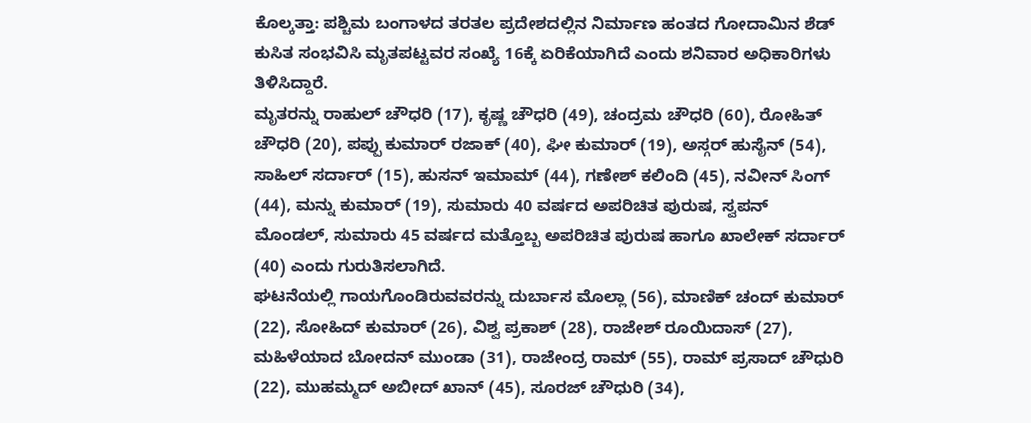ಕೊಲ್ಕತ್ತಾ: ಪಶ್ಚಿಮ ಬಂಗಾಳದ ತರತಲ ಪ್ರದೇಶದಲ್ಲಿನ ನಿರ್ಮಾಣ ಹಂತದ ಗೋದಾಮಿನ ಶೆಡ್ ಕುಸಿತ ಸಂಭವಿಸಿ ಮೃತಪಟ್ಟವರ ಸಂಖ್ಯೆ 16ಕ್ಕೆ ಏರಿಕೆಯಾಗಿದೆ ಎಂದು ಶನಿವಾರ ಅಧಿಕಾರಿಗಳು ತಿಳಿಸಿದ್ದಾರೆ.
ಮೃತರನ್ನು ರಾಹುಲ್ ಚೌಧರಿ (17), ಕೃಷ್ಣ ಚೌಧರಿ (49), ಚಂದ್ರಮ ಚೌಧರಿ (60), ರೋಹಿತ್ ಚೌಧರಿ (20), ಪಪ್ಪು ಕುಮಾರ್ ರಜಾಕ್ (40), ಘೀ ಕುಮಾರ್ (19), ಅಸ್ಗರ್ ಹುಸೈನ್ (54), ಸಾಹಿಲ್ ಸರ್ದಾರ್ (15), ಹುಸನ್ ಇಮಾಮ್ (44), ಗಣೇಶ್ ಕಲಿಂದಿ (45), ನವೀನ್ ಸಿಂಗ್ (44), ಮನ್ನು ಕುಮಾರ್ (19), ಸುಮಾರು 40 ವರ್ಷದ ಅಪರಿಚಿತ ಪುರುಷ, ಸ್ವಪನ್ ಮೊಂಡಲ್, ಸುಮಾರು 45 ವರ್ಷದ ಮತ್ತೊಬ್ಬ ಅಪರಿಚಿತ ಪುರುಷ ಹಾಗೂ ಖಾಲೇಕ್ ಸರ್ದಾರ್ (40) ಎಂದು ಗುರುತಿಸಲಾಗಿದೆ.
ಘಟನೆಯಲ್ಲಿ ಗಾಯಗೊಂಡಿರುವವರನ್ನು ದುರ್ಬಾಸ ಮೊಲ್ಲಾ (56), ಮಾಣಿಕ್ ಚಂದ್ ಕುಮಾರ್ (22), ಸೋಹಿದ್ ಕುಮಾರ್ (26), ವಿಶ್ವ ಪ್ರಕಾಶ್ (28), ರಾಜೇಶ್ ರೂಯಿದಾಸ್ (27), ಮಹಿಳೆಯಾದ ಬೋದನ್ ಮುಂಡಾ (31), ರಾಜೇಂದ್ರ ರಾಮ್ (55), ರಾಮ್ ಪ್ರಸಾದ್ ಚೌಧುರಿ (22), ಮುಹಮ್ಮದ್ ಅಬೀದ್ ಖಾನ್ (45), ಸೂರಜ್ ಚೌಧುರಿ (34),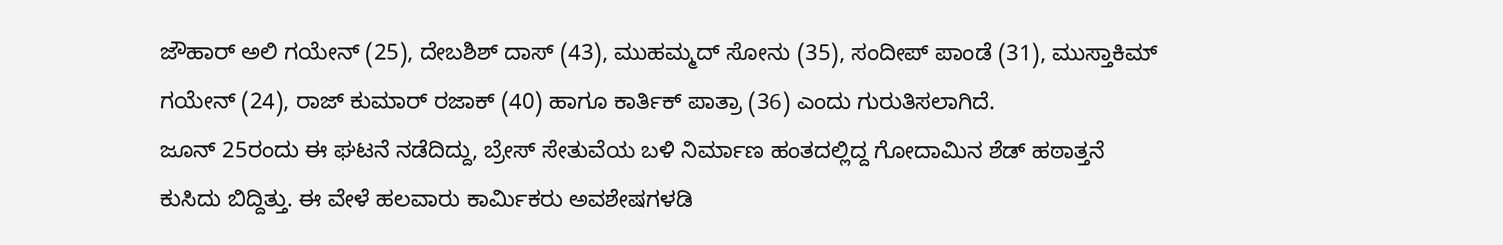ಜೌಹಾರ್ ಅಲಿ ಗಯೇನ್ (25), ದೇಬಶಿಶ್ ದಾಸ್ (43), ಮುಹಮ್ಮದ್ ಸೋನು (35), ಸಂದೀಪ್ ಪಾಂಡೆ (31), ಮುಸ್ತಾಕಿಮ್ ಗಯೇನ್ (24), ರಾಜ್ ಕುಮಾರ್ ರಜಾಕ್ (40) ಹಾಗೂ ಕಾರ್ತಿಕ್ ಪಾತ್ರಾ (36) ಎಂದು ಗುರುತಿಸಲಾಗಿದೆ.
ಜೂನ್ 25ರಂದು ಈ ಘಟನೆ ನಡೆದಿದ್ದು, ಬ್ರೇಸ್ ಸೇತುವೆಯ ಬಳಿ ನಿರ್ಮಾಣ ಹಂತದಲ್ಲಿದ್ದ ಗೋದಾಮಿನ ಶೆಡ್ ಹಠಾತ್ತನೆ ಕುಸಿದು ಬಿದ್ದಿತ್ತು. ಈ ವೇಳೆ ಹಲವಾರು ಕಾರ್ಮಿಕರು ಅವಶೇಷಗಳಡಿ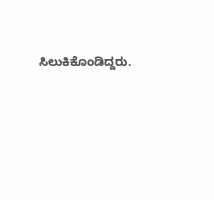ಸಿಲುಕಿಕೊಂಡಿದ್ದರು.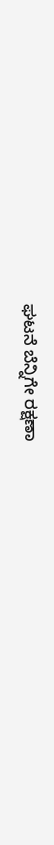ಘಟನೆ ಬೆನ್ನಿಗೇ ರಕ್ಷಣಾ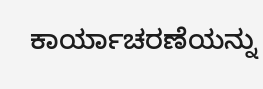ಕಾರ್ಯಾಚರಣೆಯನ್ನು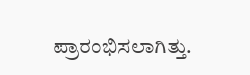ಪ್ರಾರಂಭಿಸಲಾಗಿತ್ತು.